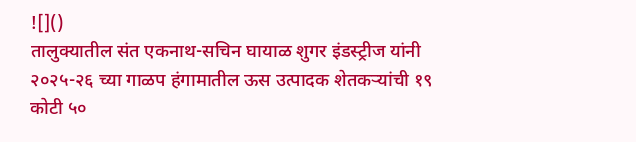![]()
तालुक्यातील संत एकनाथ-सचिन घायाळ शुगर इंडस्ट्रीज यांनी २०२५-२६ च्या गाळप हंगामातील ऊस उत्पादक शेतकऱ्यांची १९ कोटी ५०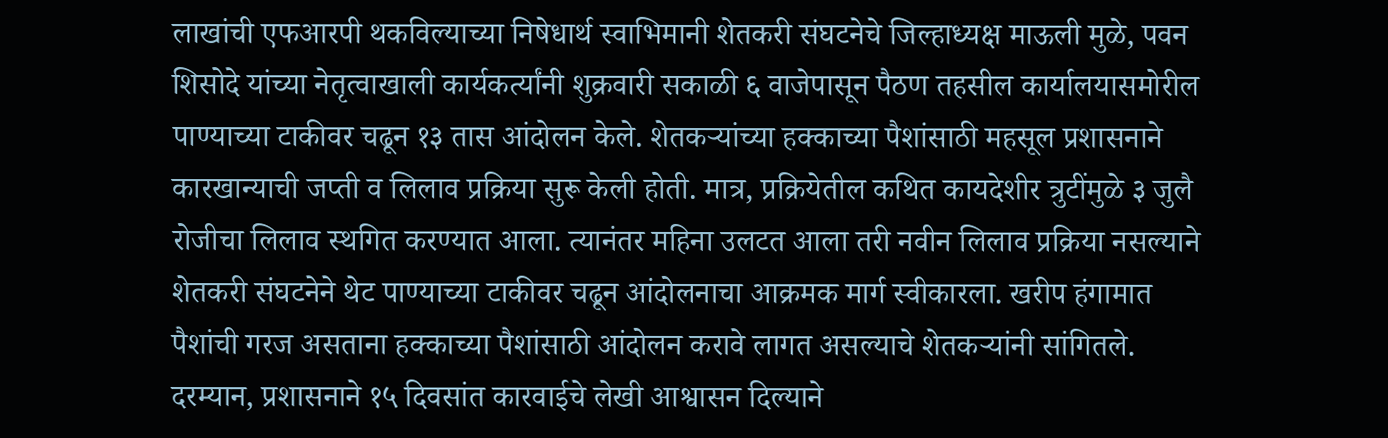लाखांची एफआरपी थकविल्याच्या निषेधार्थ स्वाभिमानी शेतकरी संघटनेचे जिल्हाध्यक्ष माऊली मुळे, पवन शिसोदे यांच्या नेतृत्वाखाली कार्यकर्त्यांनी शुक्रवारी सकाळी ६ वाजेपासून पैठण तहसील कार्यालयासमोरील पाण्याच्या टाकीवर चढून १३ तास आंदोलन केले. शेतकऱ्यांच्या हक्काच्या पैशांसाठी महसूल प्रशासनाने कारखान्याची जप्ती व लिलाव प्रक्रिया सुरू केली होती. मात्र, प्रक्रियेतील कथित कायदेशीर त्रुटींमुळे ३ जुलै रोजीचा लिलाव स्थगित करण्यात आला. त्यानंतर महिना उलटत आला तरी नवीन लिलाव प्रक्रिया नसल्याने शेतकरी संघटनेने थेट पाण्याच्या टाकीवर चढून आंदोलनाचा आक्रमक मार्ग स्वीकारला. खरीप हंगामात पैशांची गरज असताना हक्काच्या पैशांसाठी आंदोलन करावे लागत असल्याचे शेतकऱ्यांनी सांगितले. दरम्यान, प्रशासनाने १५ दिवसांत कारवाईचे लेखी आश्वासन दिल्याने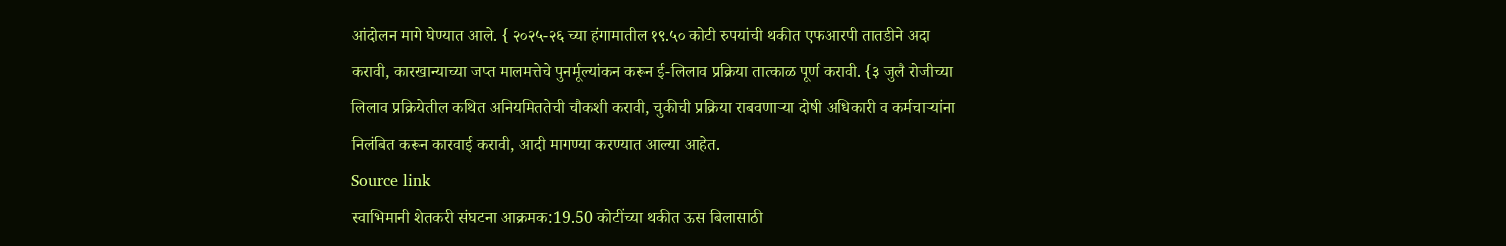आंदोलन मागे घेण्यात आले. { २०२५-२६ च्या हंगामातील १९.५० कोटी रुपयांची थकीत एफआरपी तातडीने अदा करावी, कारखान्याच्या जप्त मालमत्तेचे पुनर्मूल्यांकन करून ई-लिलाव प्रक्रिया तात्काळ पूर्ण करावी. {३ जुलै रोजीच्या लिलाव प्रक्रियेतील कथित अनियमिततेची चौकशी करावी, चुकीची प्रक्रिया राबवणाऱ्या दोषी अधिकारी व कर्मचाऱ्यांना निलंबित करून कारवाई करावी, आदी मागण्या करण्यात आल्या आहेत.
Source link
स्वाभिमानी शेतकरी संघटना आक्रमक:19.50 कोटींच्या थकीत ऊस बिलासाठी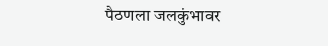पैठणला जलकुंभावर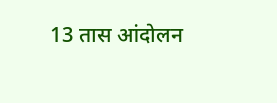13 तास आंदोलन